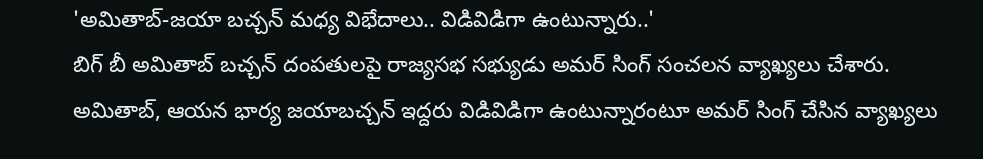'అమితాబ్-జయా బచ్చన్ మధ్య విభేదాలు.. విడివిడిగా ఉంటున్నారు..'
బిగ్ బీ అమితాబ్ బచ్చన్ దంపతులపై రాజ్యసభ సభ్యుడు అమర్ సింగ్ సంచలన వ్యాఖ్యలు చేశారు. అమితాబ్, ఆయన భార్య జయాబచ్చన్ ఇద్దరు విడివిడిగా ఉంటున్నారంటూ అమర్ సింగ్ చేసిన వ్యాఖ్యలు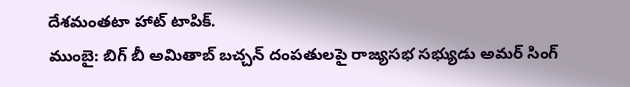దేశమంతటా హాట్ టాపిక్.
ముంబై: బిగ్ బీ అమితాబ్ బచ్చన్ దంపతులపై రాజ్యసభ సభ్యుడు అమర్ సింగ్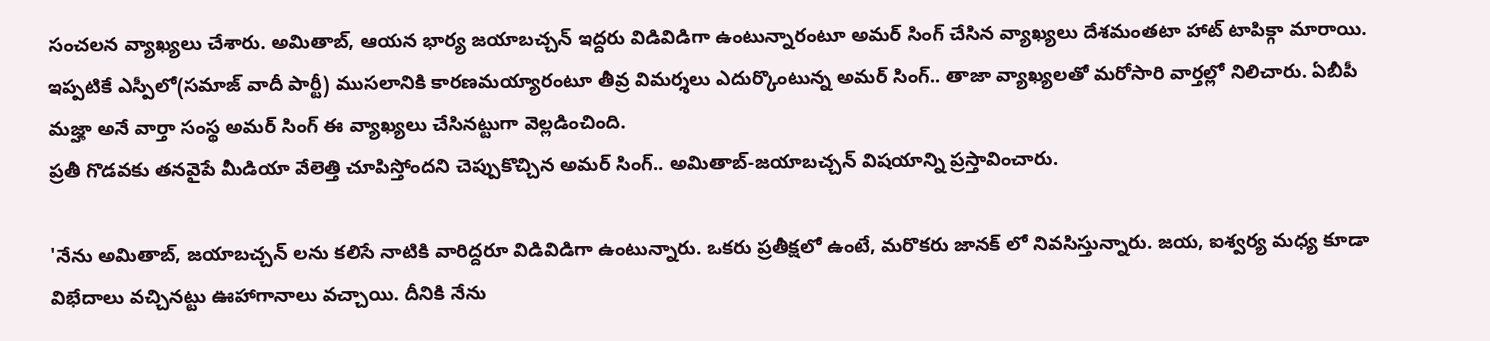సంచలన వ్యాఖ్యలు చేశారు. అమితాబ్, ఆయన భార్య జయాబచ్చన్ ఇద్దరు విడివిడిగా ఉంటున్నారంటూ అమర్ సింగ్ చేసిన వ్యాఖ్యలు దేశమంతటా హాట్ టాపిక్గా మారాయి.
ఇప్పటికే ఎస్పీలో(సమాజ్ వాదీ పార్టీ) ముసలానికి కారణమయ్యారంటూ తీవ్ర విమర్శలు ఎదుర్కొంటున్న అమర్ సింగ్.. తాజా వ్యాఖ్యలతో మరోసారి వార్తల్లో నిలిచారు. ఏబీపీ మజ్హా అనే వార్తా సంస్థ అమర్ సింగ్ ఈ వ్యాఖ్యలు చేసినట్టుగా వెల్లడించింది.
ప్రతీ గొడవకు తనవైపే మీడియా వేలెత్తి చూపిస్తోందని చెప్పుకొచ్చిన అమర్ సింగ్.. అమితాబ్-జయాబచ్చన్ విషయాన్ని ప్రస్తావించారు.

'నేను అమితాబ్, జయాబచ్చన్ లను కలిసే నాటికి వారిద్దరూ విడివిడిగా ఉంటున్నారు. ఒకరు ప్రతీక్షలో ఉంటే, మరొకరు జానక్ లో నివసిస్తున్నారు. జయ, ఐశ్వర్య మధ్య కూడా విభేదాలు వచ్చినట్టు ఊహాగానాలు వచ్చాయి. దీనికి నేను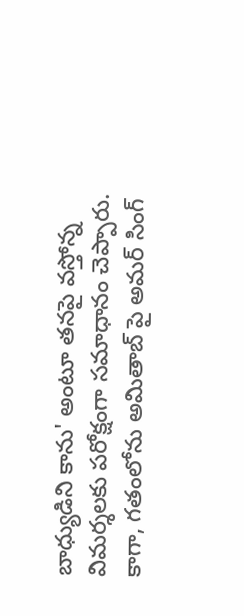బాధ్యుడిని కాను' అంటూ తనపై వస్తోన్న విమర్శలకు పరోక్షంగా సమాధానం చెప్పారు.
కాగా, గతంలోను అమితాబ్ పై అమర్ సింగ్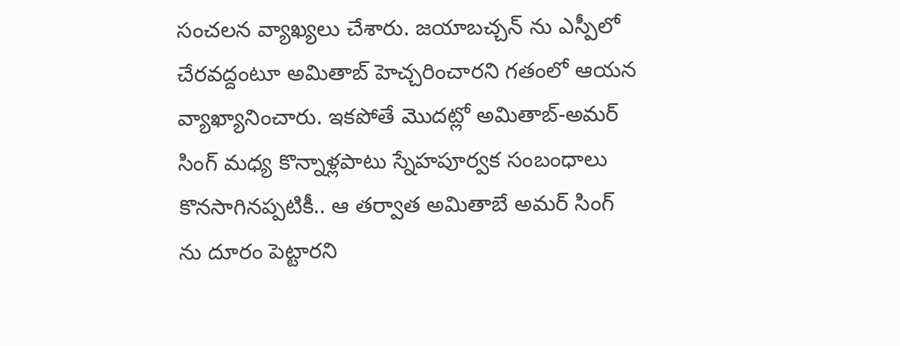సంచలన వ్యాఖ్యలు చేశారు. జయాబచ్చన్ ను ఎస్పీలో చేరవద్దంటూ అమితాబ్ హెచ్చరించారని గతంలో ఆయన వ్యాఖ్యానించారు. ఇకపోతే మొదట్లో అమితాబ్-అమర్ సింగ్ మధ్య కొన్నాళ్లపాటు స్నేహపూర్వక సంబంధాలు కొనసాగినప్పటికీ.. ఆ తర్వాత అమితాబే అమర్ సింగ్ ను దూరం పెట్టారని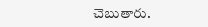చెబుతారు.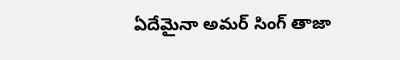ఏదేమైనా అమర్ సింగ్ తాజా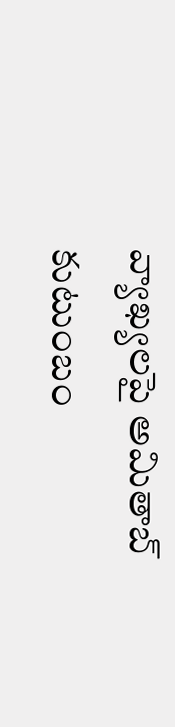వ్యాఖ్యలపై అమితాబ్ కుటుంబం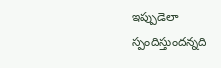ఇప్పుడెలా స్పందిస్తుందన్నది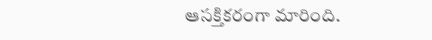ఆసక్తికరంగా మారింది.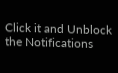Click it and Unblock the Notifications